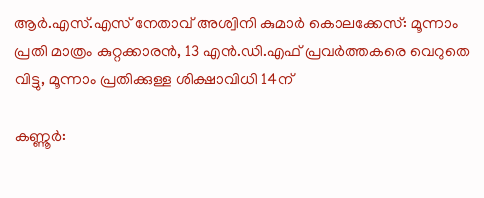ആര്‍.എസ്.എസ് നേതാവ് അശ്വിനി കുമാര്‍ കൊലക്കേസ്: മൂന്നാം പ്രതി മാത്രം കുറ്റക്കാരന്‍, 13 എന്‍.ഡി.എഫ് പ്രവര്‍ത്തകരെ വെറുതെ വിട്ടു, മൂന്നാം പ്രതിക്കുള്ള ശിക്ഷാവിധി 14ന്

കണ്ണൂര്‍: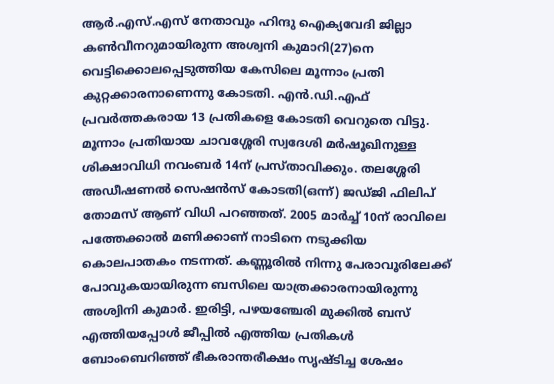ആര്‍.എസ്.എസ് നേതാവും ഹിന്ദു ഐക്യവേദി ജില്ലാ കണ്‍വീനറുമായിരുന്ന അശ്വനി കുമാറി(27)നെ വെട്ടിക്കൊലപ്പെടുത്തിയ കേസിലെ മൂന്നാം പ്രതി കുറ്റക്കാരനാണെന്നു കോടതി. എന്‍.ഡി.എഫ് പ്രവര്‍ത്തകരായ 13 പ്രതികളെ കോടതി വെറുതെ വിട്ടു. മൂന്നാം പ്രതിയായ ചാവശ്ശേരി സ്വദേശി മര്‍ഷൂഖിനുള്ള ശിക്ഷാവിധി നവംബര്‍ 14ന് പ്രസ്താവിക്കും. തലശ്ശേരി അഡീഷണല്‍ സെഷന്‍സ് കോടതി(ഒന്ന്) ജഡ്ജി ഫിലിപ് തോമസ് ആണ് വിധി പറഞ്ഞത്. 2005 മാര്‍ച്ച് 10ന് രാവിലെ പത്തേക്കാല്‍ മണിക്കാണ് നാടിനെ നടുക്കിയ കൊലപാതകം നടന്നത്. കണ്ണൂരില്‍ നിന്നു പേരാവൂരിലേക്ക് പോവുകയായിരുന്ന ബസിലെ യാത്രക്കാരനായിരുന്നു അശ്വിനി കുമാര്‍. ഇരിട്ടി, പഴയഞ്ചേരി മുക്കില്‍ ബസ് എത്തിയപ്പോള്‍ ജീപ്പില്‍ എത്തിയ പ്രതികള്‍ ബോംബെറിഞ്ഞ് ഭീകരാന്തരീക്ഷം സൃഷ്ടിച്ച ശേഷം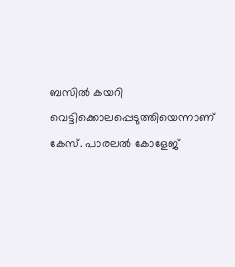ബസില്‍ കയറി വെട്ടിക്കൊലപ്പെടുത്തിയെന്നാണ് കേസ്. പാരലല്‍ കോളേജ്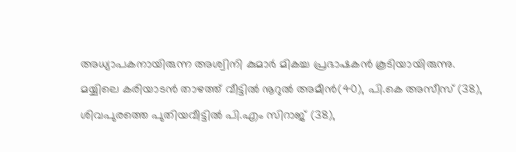അധ്യാപകനായിരുന്ന അശ്വിനി കുമാര്‍ മികച്ച പ്രഭാഷകന്‍ കൂടിയായിരുന്നു.
മയ്യിലെ കരിയാടന്‍ താഴത്ത് വീട്ടില്‍ നൂറുല്‍ അമീന്‍(40), പി.കെ അസീസ് (38), ശിവപുരത്തെ പുതിയവീട്ടില്‍ പി.എം സിറാജ് (38),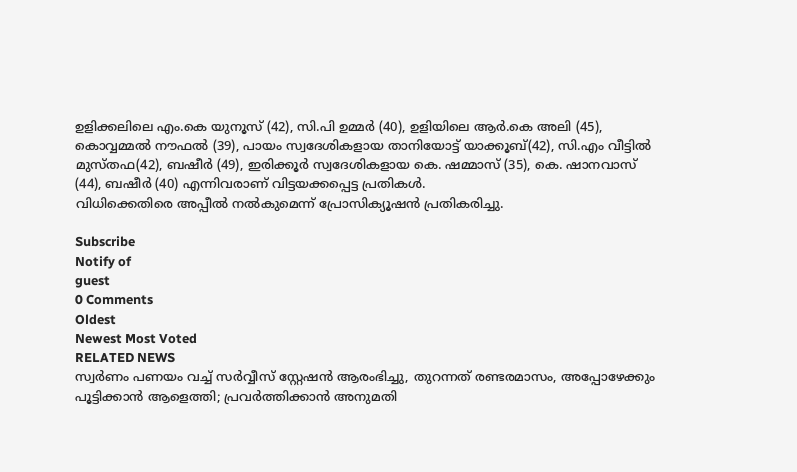ഉളിക്കലിലെ എം.കെ യുനൂസ് (42), സി.പി ഉമ്മര്‍ (40), ഉളിയിലെ ആര്‍.കെ അലി (45), കൊവ്വമ്മല്‍ നൗഫല്‍ (39), പായം സ്വദേശികളായ താനിയോട്ട് യാക്കൂബ്(42), സി.എം വീട്ടില്‍ മുസ്തഫ(42), ബഷീര്‍ (49), ഇരിക്കൂര്‍ സ്വദേശികളായ കെ. ഷമ്മാസ് (35), കെ. ഷാനവാസ് (44), ബഷീര്‍ (40) എന്നിവരാണ് വിട്ടയക്കപ്പെട്ട പ്രതികള്‍.
വിധിക്കെതിരെ അപ്പീല്‍ നല്‍കുമെന്ന് പ്രോസിക്യൂഷന്‍ പ്രതികരിച്ചു.

Subscribe
Notify of
guest
0 Comments
Oldest
Newest Most Voted
RELATED NEWS
സ്വര്‍ണം പണയം വച്ച് സര്‍വ്വീസ് സ്റ്റേഷന്‍ ആരംഭിച്ചു, തുറന്നത് രണ്ടരമാസം, അപ്പോഴേക്കും പൂട്ടിക്കാന്‍ ആളെത്തി; പ്രവര്‍ത്തിക്കാന്‍ അനുമതി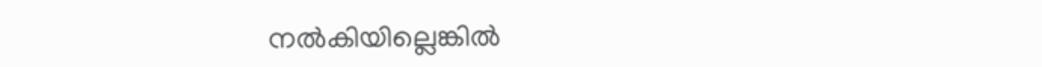നല്‍കിയില്ലെങ്കില്‍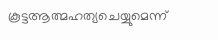കൂട്ടആത്മഹത്യചെയ്യുമെന്ന്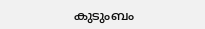കുടുംബം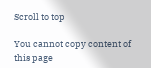Scroll to top

You cannot copy content of this page